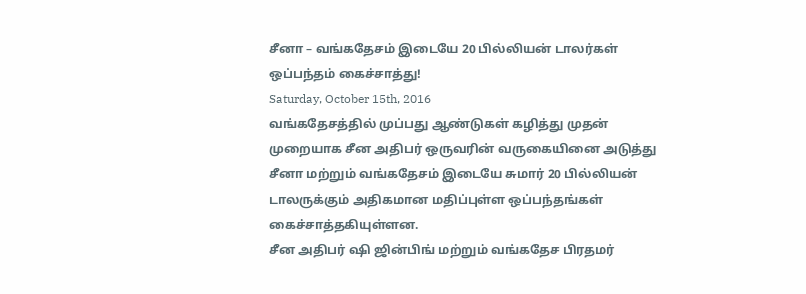சீனா – வங்கதேசம் இடையே 20 பில்லியன் டாலர்கள் ஒப்பந்தம் கைச்சாத்து!
Saturday, October 15th, 2016
வங்கதேசத்தில் முப்பது ஆண்டுகள் கழித்து முதன் முறையாக சீன அதிபர் ஒருவரின் வருகையினை அடுத்து சீனா மற்றும் வங்கதேசம் இடையே சுமார் 20 பில்லியன் டாலருக்கும் அதிகமான மதிப்புள்ள ஒப்பந்தங்கள் கைச்சாத்தகியுள்ளன.
சீன அதிபர் ஷி ஜின்பிங் மற்றும் வங்கதேச பிரதமர்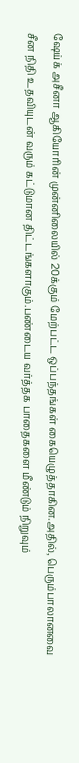ஷேய்க் அசீனா ஆகியோரின் முன்னிலையில் 20க்கும் மேற்பட்ட ஒப்பந்தங்கள் கையெழுத்தாகின.அதில், பெரும்பாலானவை சீன நிதி உதவியுடன் வரும் கட்டுமான திட்டங்களாகும்.பண்டைய வர்த்தக பாதைகளை மீண்டும் நிறுவும்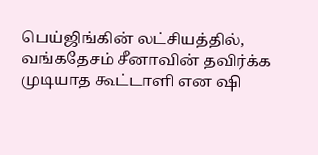பெய்ஜிங்கின் லட்சியத்தில், வங்கதேசம் சீனாவின் தவிர்க்க முடியாத கூட்டாளி என ஷி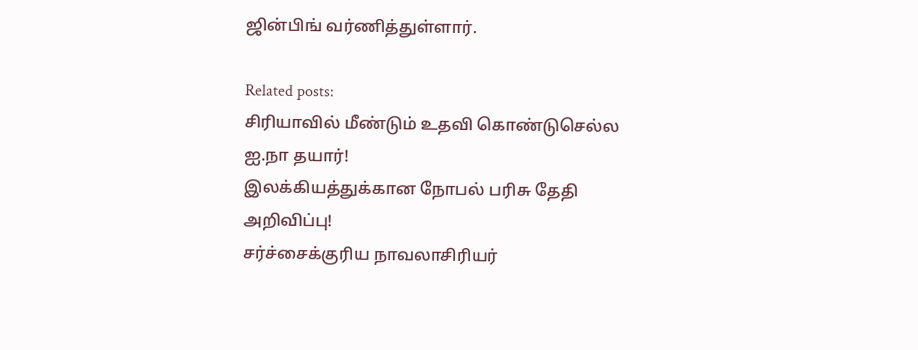ஜின்பிங் வர்ணித்துள்ளார்.

Related posts:
சிரியாவில் மீண்டும் உதவி கொண்டுசெல்ல ஐ.நா தயார்!
இலக்கியத்துக்கான நோபல் பரிசு தேதி அறிவிப்பு!
சர்ச்சைக்குரிய நாவலாசிரியர்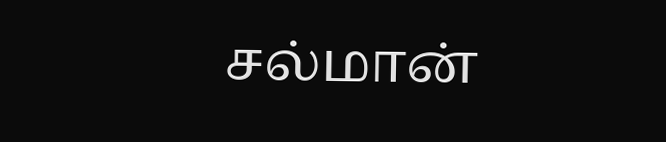சல்மான்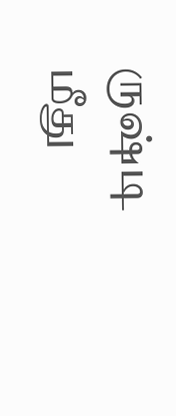ருஷ்டி மீது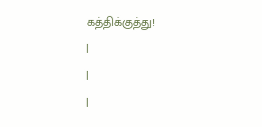கத்திக்குத்து!
|
|
|